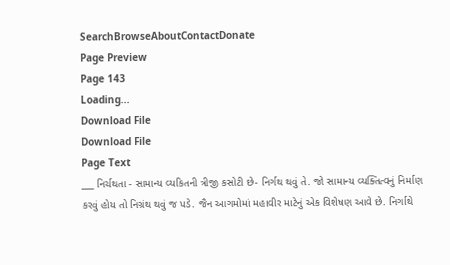SearchBrowseAboutContactDonate
Page Preview
Page 143
Loading...
Download File
Download File
Page Text
___ નિર્ચથતા - સામાન્ય વ્યકિતની ત્રીજી કસોટી છે- નિર્ગથ થવું તે. જો સામાન્ય વ્યક્તિત્વનું નિર્માણ કરવું હોય તો નિગ્રંથ થવું જ પડે. જૈન આગમોમાં મહાવીર માટેનું એક વિશેષણ આવે છે. નિર્ગાથે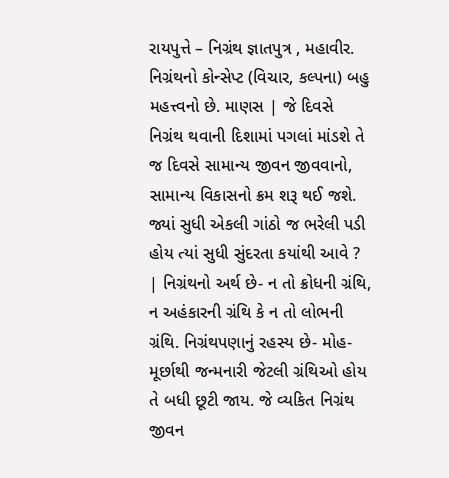રાયપુત્તે – નિગ્રંથ જ્ઞાતપુત્ર , મહાવીર. નિગ્રંથનો કોન્સેપ્ટ (વિચાર, કલ્પના) બહુ મહત્ત્વનો છે. માણસ | જે દિવસે નિગ્રંથ થવાની દિશામાં પગલાં માંડશે તે જ દિવસે સામાન્ય જીવન જીવવાનો, સામાન્ય વિકાસનો ક્રમ શરૂ થઈ જશે. જ્યાં સુધી એકલી ગાંઠો જ ભરેલી પડી હોય ત્યાં સુધી સુંદરતા કયાંથી આવે ? | નિગ્રંથનો અર્થ છે- ન તો ક્રોધની ગ્રંથિ, ન અહંકારની ગ્રંથિ કે ન તો લોભની ગ્રંથિ. નિગ્રંથપણાનું રહસ્ય છે- મોહ-મૂર્છાથી જન્મનારી જેટલી ગ્રંથિઓ હોય તે બધી છૂટી જાય. જે વ્યકિત નિગ્રંથ જીવન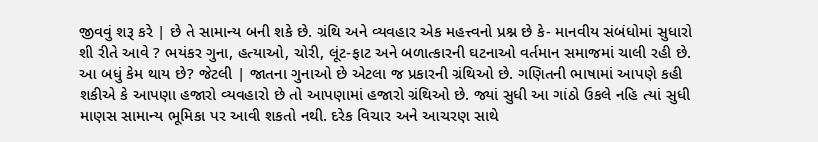જીવવું શરૂ કરે | છે તે સામાન્ય બની શકે છે. ગ્રંથિ અને વ્યવહાર એક મહત્ત્વનો પ્રશ્ન છે કે- માનવીય સંબંધોમાં સુધારો શી રીતે આવે ? ભયંકર ગુના, હત્યાઓ, ચોરી, લૂંટ-ફાટ અને બળાત્કારની ઘટનાઓ વર્તમાન સમાજમાં ચાલી રહી છે. આ બધું કેમ થાય છે? જેટલી | જાતના ગુનાઓ છે એટલા જ પ્રકારની ગ્રંથિઓ છે. ગણિતની ભાષામાં આપણે કહી શકીએ કે આપણા હજારો વ્યવહારો છે તો આપણામાં હજારો ગ્રંથિઓ છે. જ્યાં સુધી આ ગાંઠો ઉકલે નહિ ત્યાં સુધી માણસ સામાન્ય ભૂમિકા પર આવી શકતો નથી. દરેક વિચાર અને આચરણ સાથે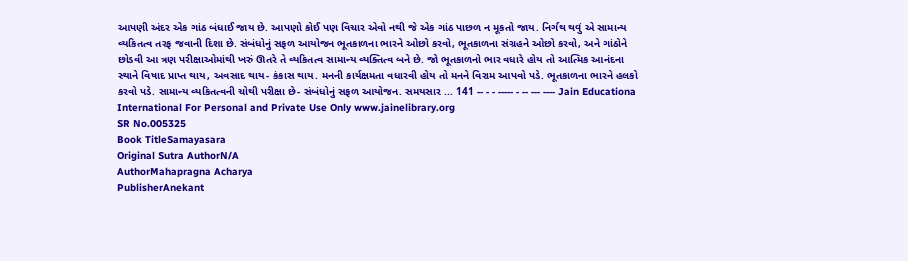આપણી અંદર એક ગાંઠ બંધાઈ જાય છે. આપણો કોઈ પણ વિચાર એવો નથી જે એક ગાંઠ પાછળ ન મૂકતો જાય. નિર્ગથ થવું એ સામાન્ય વ્યકિતત્વ તરફ જવાની દિશા છે. સંબંધોનું સફળ આયોજન ભૂતકાળના ભારને ઓછો કરવો, ભૂતકાળના સંગ્રહને ઓછો કરવો, અને ગાંઠોને છોડવી આ ત્રણ પરીક્ષાઓમાંથી ખરું ઊતરે તે વ્યકિતત્વ સામાન્ય વ્યક્તિત્વ બને છે. જો ભૂતકાળનો ભાર વધારે હોય તો આત્મિક આનંદના સ્થાને વિષાદ પ્રાપ્ત થાય, અવસાદ થાય- કંકાસ થાય. મનની કાર્યક્ષમતા વધારવી હોય તો મનને વિરામ આપવો પડે. ભૂતકાળના ભારને હલકો કરવો પડે. સામાન્ય વ્યકિતત્વની ચોથી પરીક્ષા છે- સંબંધોનું સફળ આયોજન. સમયસાર ... 141 -- - - ----- - -- --- ---- Jain Educationa International For Personal and Private Use Only www.jainelibrary.org
SR No.005325
Book TitleSamayasara
Original Sutra AuthorN/A
AuthorMahapragna Acharya
PublisherAnekant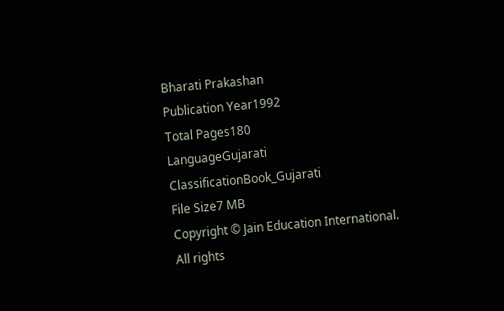Bharati Prakashan
Publication Year1992
Total Pages180
LanguageGujarati
ClassificationBook_Gujarati
File Size7 MB
Copyright © Jain Education International. All rights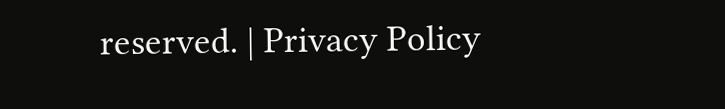reserved. | Privacy Policy